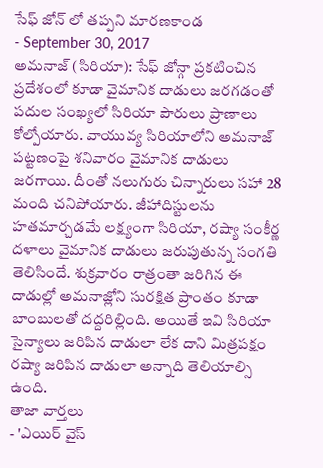సేఫ్ జోన్ లో తప్పని మారణకాండ
- September 30, 2017
అమనాజ్ (సిరియా): సేఫ్ జోన్గా ప్రకటించిన ప్రదేశంలో కూడా వైమానిక దాడులు జరగడంతో పదుల సంఖ్యలో సిరియా పౌరులు ప్రాణాలు కోల్పోయారు. వాయువ్య సిరియాలోని అమనాజ్ పట్టణంపై శనివారం వైమానిక దాడులు జరగాయి. దీంతో నలుగురు చిన్నారులు సహా 28 మంది చనిపోయారు. జీహాదిస్టులను హతమార్చడమే లక్ష్యంగా సిరియా, రష్యా సంకీర్ణ దళాలు వైమానిక దాడులు జరుపుతున్న సంగతి తెలిసిందే. శుక్రవారం రాత్రంతా జరిగిన ఈ దాడుల్లో అమనాజ్లోని సురక్షిత ప్రాంతం కూడా బాంబులతో దద్దరిల్లింది. అయితే ఇవి సిరియా సైన్యాలు జరిపిన దాడులా లేక దాని మిత్రపక్షం రష్యా జరిపిన దాడులా అన్నాది తెలియాల్సి ఉంది.
తాజా వార్తలు
- 'ఎయిర్ వైస్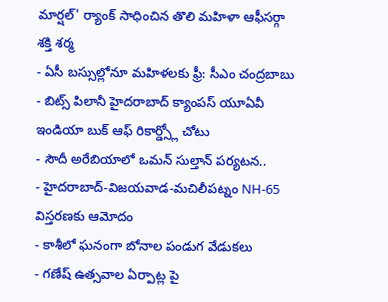మార్షల్' ర్యాంక్ సాధించిన తొలి మహిళా ఆఫీసర్గా శక్తి శర్మ
- ఏసీ బస్సుల్లోనూ మహిళలకు ఫ్రీ: సీఎం చంద్రబాబు
- బిట్స్ పిలానీ హైదరాబాద్ క్యాంపస్ యూఏవీ ఇండియా బుక్ ఆఫ్ రికార్డ్స్లో చోటు
- సౌదీ అరేబియాలో ఒమన్ సుల్తాన్ పర్యటన..
- హైదరాబాద్-విజయవాడ-మచిలీపట్నం NH-65 విస్తరణకు ఆమోదం
- కాశీలో ఘనంగా బోనాల పండుగ వేడుకలు
- గణేష్ ఉత్సవాల ఏర్పాట్ల పై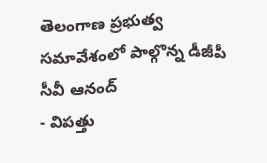తెలంగాణ ప్రభుత్వ సమావేశంలో పాల్గొన్న డీజీపీ సీవీ ఆనంద్
- విపత్తు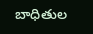బాధితుల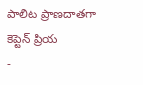పాలిట ప్రాణదాతగా కెప్టెన్ ప్రియ
-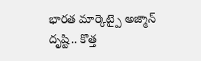భారత మార్కెట్పై అజ్మాన్ దృష్టి.. కొత్త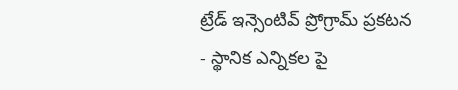ట్రేడ్ ఇన్సెంటివ్ ప్రోగ్రామ్ ప్రకటన
- స్థానిక ఎన్నికల పై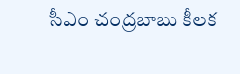సీఎం చంద్రబాబు కీలక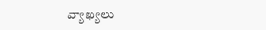వ్యాఖ్యలు